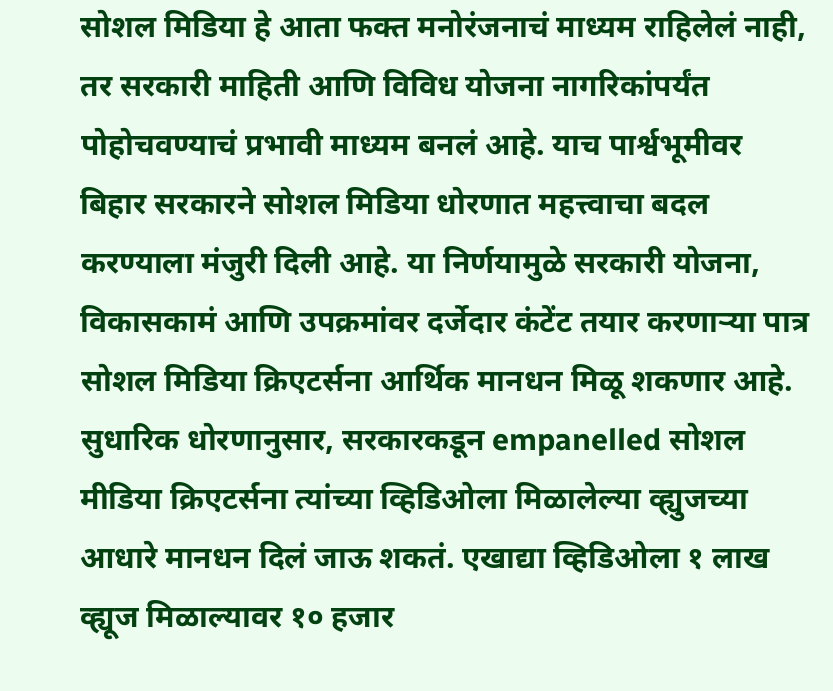सोशल मिडिया हे आता फक्त मनोरंजनाचं माध्यम राहिलेलं नाही, तर सरकारी माहिती आणि विविध योजना नागरिकांपर्यंत पोहोचवण्याचं प्रभावी माध्यम बनलं आहे. याच पार्श्वभूमीवर बिहार सरकारने सोशल मिडिया धोरणात महत्त्वाचा बदल करण्याला मंजुरी दिली आहे. या निर्णयामुळे सरकारी योजना, विकासकामं आणि उपक्रमांवर दर्जेदार कंटेंट तयार करणाऱ्या पात्र सोशल मिडिया क्रिएटर्सना आर्थिक मानधन मिळू शकणार आहे.
सुधारिक धोरणानुसार, सरकारकडून empanelled सोशल मीडिया क्रिएटर्सना त्यांच्या व्हिडिओला मिळालेल्या व्ह्युजच्या आधारे मानधन दिलं जाऊ शकतं. एखाद्या व्हिडिओला १ लाख व्ह्यूज मिळाल्यावर १० हजार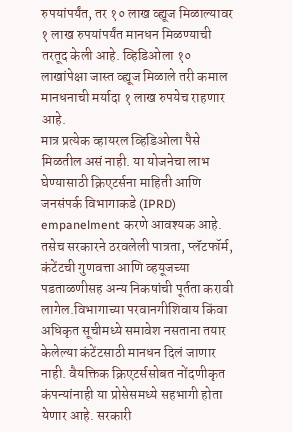रुपयांपर्यंत, तर १० लाख व्ह्यूज मिळाल्यावर १ लाख रुपयांपर्यंत मानधन मिळण्याची तरतूद केली आहे. व्हिडिओला १० लाखांपेक्षा जास्त व्ह्यूज मिळाले तरी कमाल मानधनाची मर्यादा १ लाख रुपयेच राहणार आहे.
मात्र प्रत्येक व्हायरल व्हिडिओला पैसे मिळतील असं नाही. या योजनेचा लाभ घेण्यासाठी क्रिएटर्सना माहिती आणि जनसंपर्क विभागाकडे (IPRD) empanelment करणे आवश्यक आहे. तसेच सरकारने ठरवलेली पात्रता, प्लॅटफॉर्म, कंटेंटची गुणवत्ता आणि व्हयूजच्या पडताळणीसह अन्य निकषांची पूर्तता करावी लागेल.विभागाच्या परवानगीशिवाय किंवा अधिकृत सूचीमध्ये समावेश नसताना तयार केलेल्या कंटेंटसाठी मानधन दिलं जाणार नाही. वैयक्तिक क्रिएटर्ससोबत नोंदणीकृत कंपन्यांनाही या प्रोसेसमध्ये सहभागी होता येणार आहे. सरकारी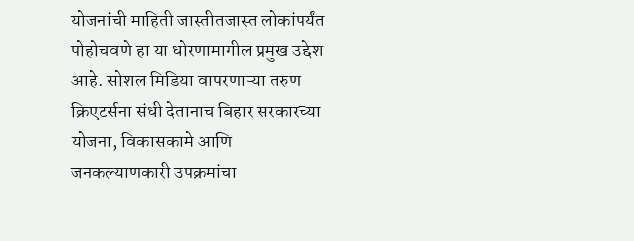योजनांची माहिती जास्तीतजास्त लोकांपर्यंत पोहोचवणे हा या धोरणामागील प्रमुख उद्देश आहे. सोशल मिडिया वापरणाऱ्या तरुण क्रिएटर्सना संधी देतानाच बिहार सरकारच्या योजना, विकासकामे आणि जनकल्याणकारी उपक्रमांचा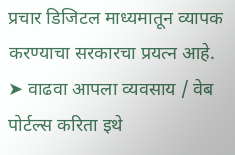प्रचार डिजिटल माध्यमातून व्यापक करण्याचा सरकारचा प्रयत्न आहे.
➤ वाढवा आपला व्यवसाय / वेब पोर्टल्स करिता इथे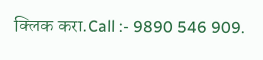क्लिक करा.Call :- 9890 546 909.